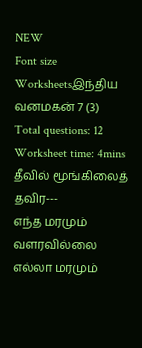NEW
Font size
Worksheetsஇந்திய வனமகன் 7 (3)
Total questions: 12
Worksheet time: 4mins
தீவில் மூங்கிலைத் தவிர---
எந்த மரமும் வளரவில்லை
எல்லா மரமும்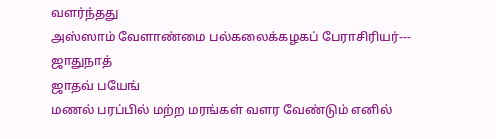வளர்ந்தது
அஸ்ஸாம் வேளாண்மை பல்கலைக்கழகப் பேராசிரியர்---
ஜாதுநாத்
ஜாதவ் பயேங்
மணல் பரப்பில் மற்ற மரங்கள் வளர வேண்டும் எனில்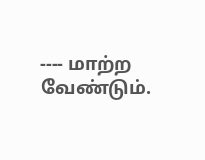---- மாற்ற வேண்டும்.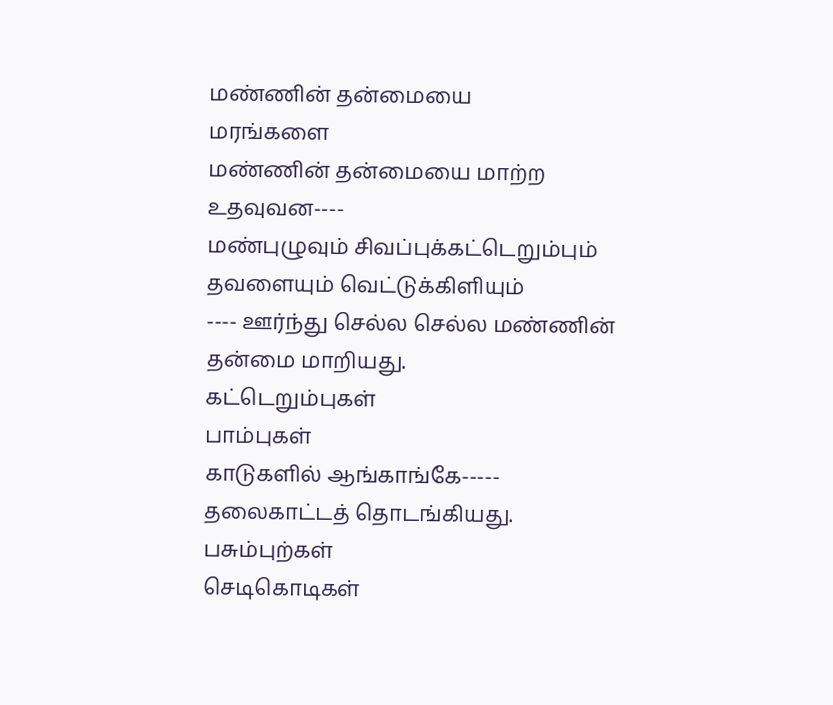மண்ணின் தன்மையை
மரங்களை
மண்ணின் தன்மையை மாற்ற உதவுவன----
மண்புழுவும் சிவப்புக்கட்டெறும்பும்
தவளையும் வெட்டுக்கிளியும்
---- ஊர்ந்து செல்ல செல்ல மண்ணின் தன்மை மாறியது.
கட்டெறும்புகள்
பாம்புகள்
காடுகளில் ஆங்காங்கே----- தலைகாட்டத் தொடங்கியது.
பசும்புற்கள்
செடிகொடிகள்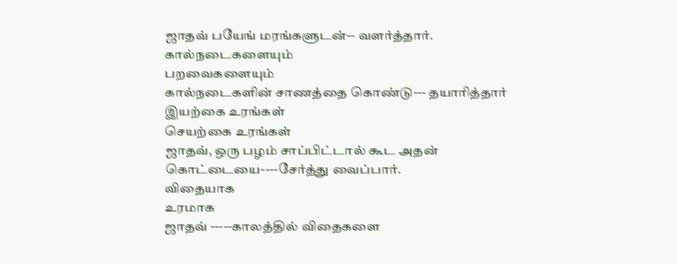ஜாதவ் பயேங் மரங்களுடன்-- வளர்த்தார்.
கால்நடைகளையும்
பறவைகளையும்
கால்நடைகளின் சாணத்தை கொண்டு--- தயாரித்தார்
இயற்கை உரங்கள்
செயற்கை உரங்கள்
ஜாதவ், ஒரு பழம் சாப்பிட்டால் கூட அதன் கொட்டையை----சேர்த்து வைப்பார்.
விதையாக
உரமாக
ஜாதவ் -----காலத்தில் விதைகளை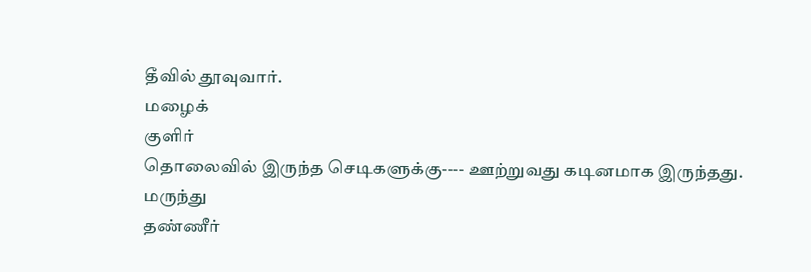தீவில் தூவுவார்.
மழைக்
குளிர்
தொலைவில் இருந்த செடிகளுக்கு---- ஊற்றுவது கடினமாக இருந்தது.
மருந்து
தண்ணீர்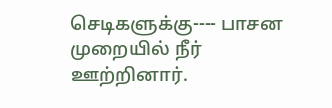செடிகளுக்கு---- பாசன முறையில் நீர் ஊற்றினார்.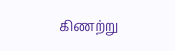கிணற்று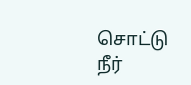சொட்டு நீர்